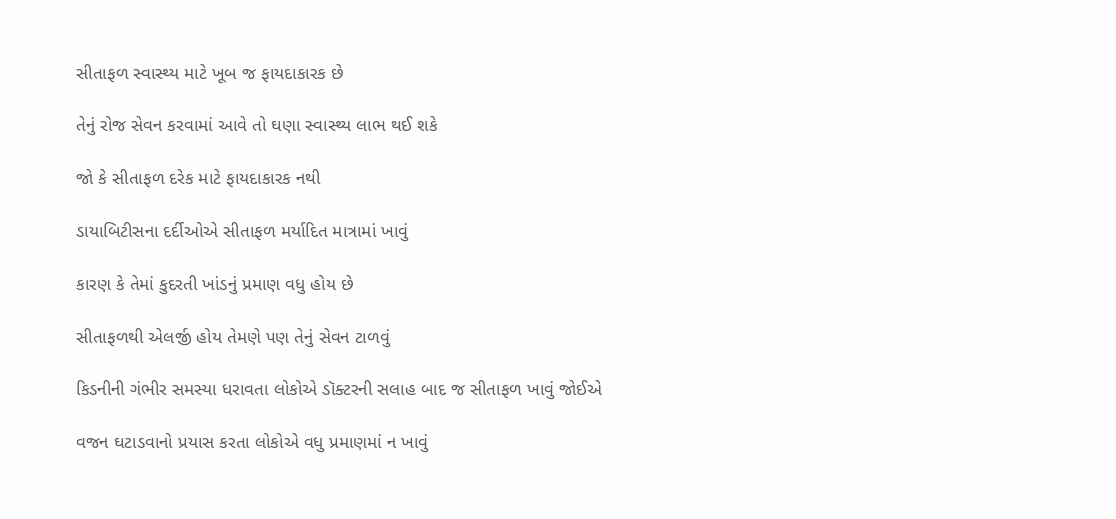સીતાફળ સ્વાસ્થ્ય માટે ખૂબ જ ફાયદાકારક છે

તેનું રોજ સેવન કરવામાં આવે તો ઘણા સ્વાસ્થ્ય લાભ થઈ શકે

જો કે સીતાફળ દરેક માટે ફાયદાકારક નથી

ડાયાબિટીસના દર્દીઓએ સીતાફળ મર્યાદિત માત્રામાં ખાવું

કારણ કે તેમાં કુદરતી ખાંડનું પ્રમાણ વધુ હોય છે

સીતાફળથી એલર્જી હોય તેમણે પણ તેનું સેવન ટાળવું

કિડનીની ગંભીર સમસ્યા ધરાવતા લોકોએ ડૉક્ટરની સલાહ બાદ જ સીતાફળ ખાવું જોઈએ

વજન ઘટાડવાનો પ્રયાસ કરતા લોકોએ વધુ પ્રમાણમાં ન ખાવું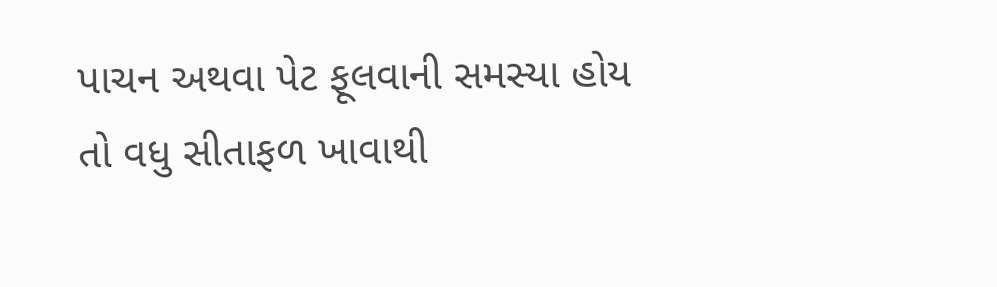પાચન અથવા પેટ ફૂલવાની સમસ્યા હોય તો વધુ સીતાફળ ખાવાથી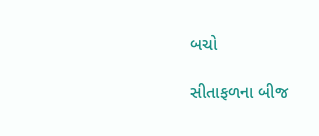બચો

સીતાફળના બીજ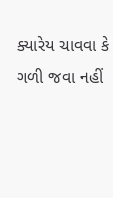ક્યારેય ચાવવા કે ગળી જવા નહીં